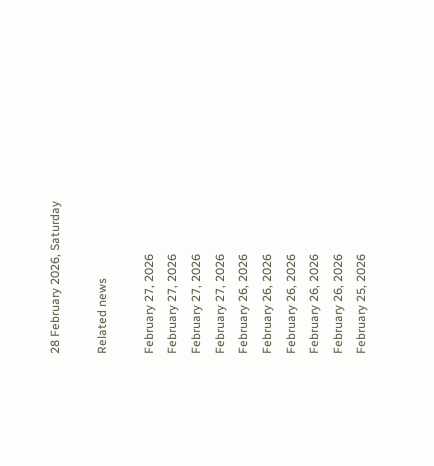28 February 2026, Saturday

Related news

February 27, 2026
February 27, 2026
February 27, 2026
February 27, 2026
February 26, 2026
February 26, 2026
February 26, 2026
February 26, 2026
February 26, 2026
February 25, 2026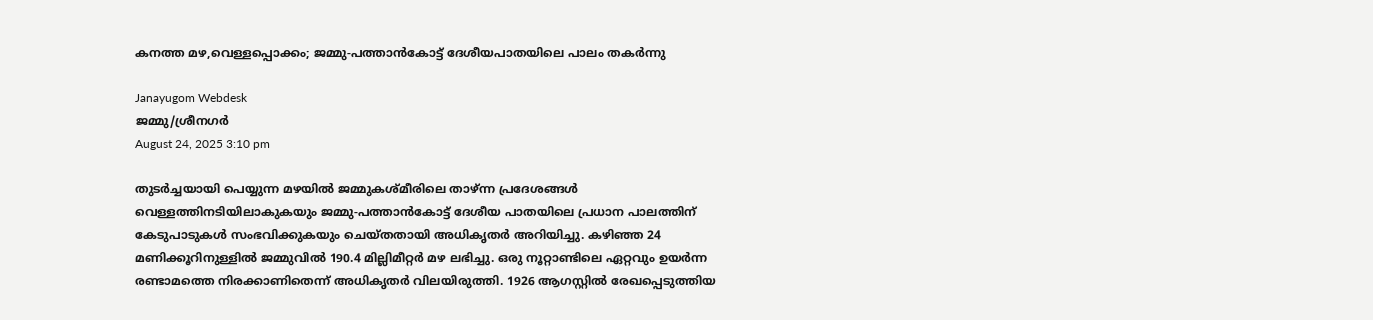കനത്ത മഴ,വെള്ളപ്പൊക്കം; ജമ്മു-പത്താൻകോട്ട് ദേശീയപാതയിലെ പാലം തകർന്നു

Janayugom Webdesk
ജമ്മു/ശ്രീനഗർ
August 24, 2025 3:10 pm

തുടർച്ചയായി പെയ്യുന്ന മഴയിൽ ജമ്മുകശ്മീരിലെ താഴ്ന്ന പ്രദേശങ്ങൾ വെള്ളത്തിനടിയിലാകുകയും ജമ്മു-പത്താൻകോട്ട് ദേശീയ പാതയിലെ പ്രധാന പാലത്തിന് കേടുപാടുകൾ സംഭവിക്കുകയും ചെയ്തതായി അധികൃതർ അറിയിച്ചു. കഴിഞ്ഞ 24 മണിക്കൂറിനുള്ളിൽ ജമ്മുവിൽ 190.4 മില്ലിമീറ്റർ മഴ ലഭിച്ചു. ഒരു നൂറ്റാണ്ടിലെ ഏറ്റവും ഉയർന്ന രണ്ടാമത്തെ നിരക്കാണിതെന്ന് അധികൃതർ വിലയിരുത്തി. 1926 ആഗസ്റ്റിൽ രേഖപ്പെടുത്തിയ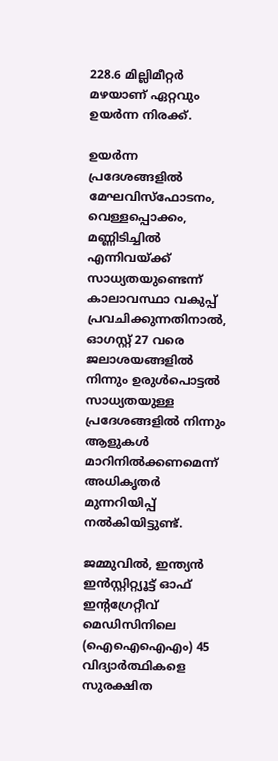228.6 മില്ലിമീറ്റർ മഴയാണ് ഏറ്റവും ഉയർന്ന നിരക്ക്.

ഉയർന്ന പ്രദേശങ്ങളിൽ മേഘവിസ്ഫോടനം, വെള്ളപ്പൊക്കം, മണ്ണിടിച്ചിൽ എന്നിവയ്ക്ക് സാധ്യതയുണ്ടെന്ന് കാലാവസ്ഥാ വകുപ്പ് പ്രവചിക്കുന്നതിനാൽ, ഓഗസ്റ്റ് 27 വരെ ജലാശയങ്ങളിൽ നിന്നും ഉരുൾപൊട്ടൽ സാധ്യതയുള്ള പ്രദേശങ്ങളിൽ നിന്നും ആളുകൾ മാറിനിൽക്കണമെന്ന് അധികൃതർ മുന്നറിയിപ്പ് നൽകിയിട്ടുണ്ട്.

ജമ്മുവിൽ, ഇന്ത്യൻ ഇൻസ്റ്റിറ്റ്യൂട്ട് ഓഫ് ഇന്റഗ്രേറ്റീവ് മെഡിസിനിലെ (ഐഐഐഎം) 45 വിദ്യാർത്ഥികളെ സുരക്ഷിത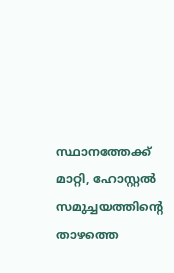സ്ഥാനത്തേക്ക് മാറ്റി, ഹോസ്റ്റൽ സമുച്ചയത്തിന്റെ താഴത്തെ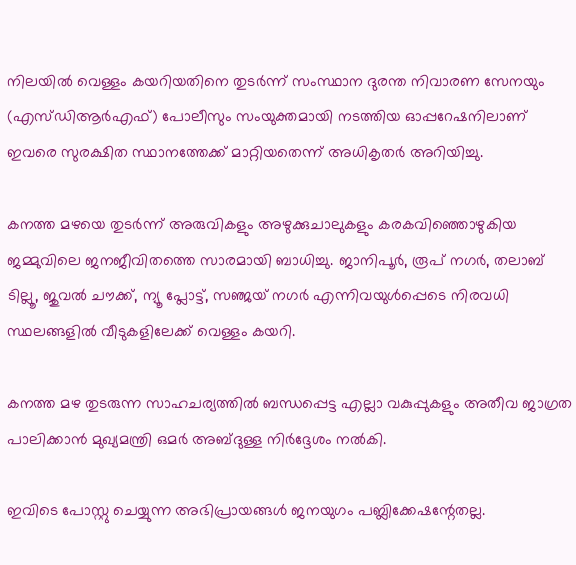നിലയിൽ വെള്ളം കയറിയതിനെ തുടർന്ന് സംസ്ഥാന ദുരന്ത നിവാരണ സേനയും (എസ്ഡിആർഎഫ്) പോലീസും സംയുക്തമായി നടത്തിയ ഓപ്പറേഷനിലാണ് ഇവരെ സുരക്ഷിത സ്ഥാനത്തേക്ക് മാറ്റിയതെന്ന് അധികൃതർ അറിയിച്ചു.

കനത്ത മഴയെ തുടർന്ന് അരുവികളും അഴുക്കുചാലുകളും കരകവിഞ്ഞൊഴുകിയ ജമ്മുവിലെ ജനജീവിതത്തെ സാരമായി ബാധിച്ചു. ജാനിപൂർ, രൂപ് നഗർ, തലാബ് ടില്ലൂ, ജുവൽ ചൗക്ക്, ന്യൂ പ്ലോട്ട്, സഞ്ജയ് നഗർ എന്നിവയുൾപ്പെടെ നിരവധി സ്ഥലങ്ങളിൽ വീടുകളിലേക്ക് വെള്ളം കയറി.

കനത്ത മഴ തുടരുന്ന സാഹചര്യത്തിൽ ബന്ധപ്പെട്ട എല്ലാ വകുപ്പുകളും അതീവ ജാഗ്രത പാലിക്കാൻ മുഖ്യമന്ത്രി ഒമർ അബ്ദുള്ള നിർദ്ദേശം നൽകി.

ഇവിടെ പോസ്റ്റു ചെയ്യുന്ന അഭിപ്രായങ്ങള്‍ ജനയുഗം പബ്ലിക്കേഷന്റേതല്ല.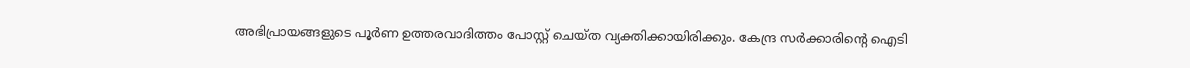അഭിപ്രായങ്ങളുടെ പൂര്‍ണ ഉത്തരവാദിത്തം പോസ്റ്റ് ചെയ്ത വ്യക്തിക്കായിരിക്കും. കേന്ദ്ര സര്‍ക്കാരിന്റെ ഐടി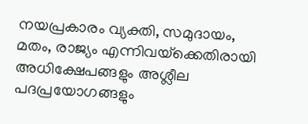നയപ്രകാരം വ്യക്തി, സമുദായം, മതം, രാജ്യം എന്നിവയ്‌ക്കെതിരായി അധിക്ഷേപങ്ങളും അശ്ലീല പദപ്രയോഗങ്ങളും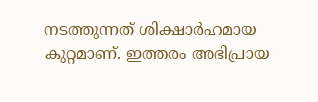നടത്തുന്നത് ശിക്ഷാര്‍ഹമായ കുറ്റമാണ്. ഇത്തരം അഭിപ്രായ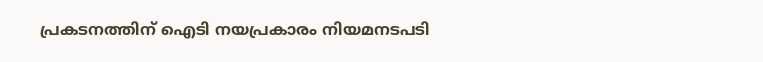പ്രകടനത്തിന് ഐടി നയപ്രകാരം നിയമനടപടി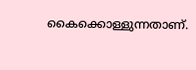കൈക്കൊള്ളുന്നതാണ്.